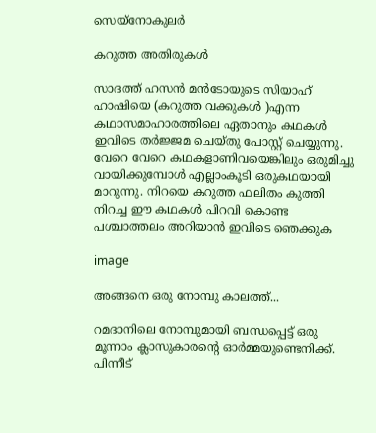സെയ്നോകുലര്‍

കറുത്ത അതിരുകള്‍

സാദത്ത്‌ ഹസന്‍ മന്‍ടോയുടെ സിയാഹ് ഹാഷിയെ (കറുത്ത വക്കുകള്‍ )എന്ന കഥാസമാഹാരത്തിലെ ഏതാനും കഥകള്‍ ഇവിടെ തര്‍ജ്ജമ ചെയ്തു പോസ്റ്റ്‌ ചെയ്യുന്നു. വേറെ വേറെ കഥകളാണിവയെങ്കിലും ഒരുമിച്ചു വായിക്കുമ്പോള്‍ എല്ലാംകൂടി ഒരുകഥയായി മാറുന്നു. നിറയെ കറുത്ത ഫലിതം കുത്തി നിറച്ച ഈ കഥകള്‍ പിറവി കൊണ്ട പശ്ചാത്തലം അറിയാന്‍ ഇവിടെ ഞെക്കുക

image

അങ്ങനെ ഒരു നോമ്പു കാലത്ത്‌...

റമദാനിലെ നോമ്പുമായി ബന്ധപ്പെട്ട് ഒരു മൂന്നാം ക്ലാസുകാരന്റെ ഓര്‍മ്മയുണ്ടെനിക്ക്. പിന്നീട്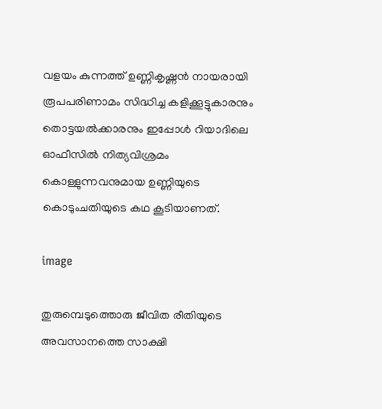വളയം കുന്നത്ത് ഉണ്ണികൃഷ്ണന്‍ നായരായി രൂപപരിണാമം സിദ്ധിച്ച കളിക്കൂട്ടുകാരനും തൊട്ടയല്‍ക്കാരനും ഇപ്പോള്‍ റിയാദിലെ ഓഫീസില്‍ നിത്യവിശ്രമം കൊള്ളുന്നവനുമായ ഉണ്ണിയുടെ കൊടുംചതിയുടെ കഥ കൂടിയാണത്.

image

തുരുമ്പെടുത്തൊരു ജീവിത രീതിയുടെ അവസാനത്തെ സാക്ഷി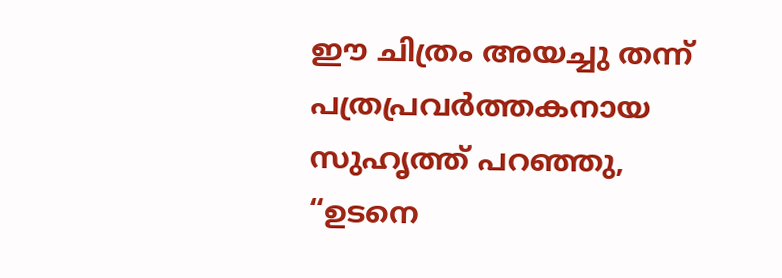ഈ ചിത്രം അയച്ചു തന്ന് പത്രപ്രവര്‍ത്തകനായ സുഹൃത്ത് പറഞ്ഞു, “ഉടനെ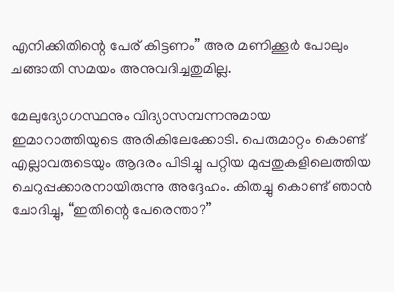എനിക്കിതിന്റെ പേര് കിട്ടണം” അര മണിക്കൂര്‍ പോലും ചങ്ങാതി സമയം അനുവദിച്ചതുമില്ല.

മേലുദ്യോഗസ്ഥനും വിദ്യാസമ്പന്നനുമായ ഇമാറാത്തിയുടെ അരികിലേക്കോടി. പെരുമാറ്റം കൊണ്ട് എല്ലാവരുടെയും ആദരം പിടിച്ചു പറ്റിയ മുപ്പതുകളിലെത്തിയ ചെറുപ്പക്കാരനായിരുന്നു അദ്ദേഹം. കിതച്ചു കൊണ്ട് ഞാന്‍ ചോദിച്ചു, “ഇതിന്റെ പേരെന്താ?”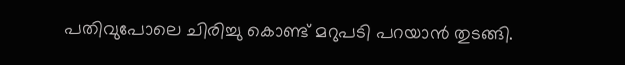പതിവുപോലെ ചിരിച്ചു കൊണ്ട് മറുപടി പറയാന്‍ തുടങ്ങി.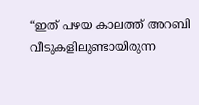“ഇത് പഴയ കാലത്ത് അറബി വീടുകളിലുണ്ടായിരുന്ന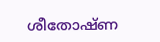ശീതോഷ്ണ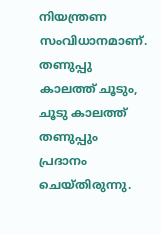നിയന്ത്രണ സംവിധാനമാണ്. തണുപ്പു കാലത്ത് ചൂടും, ചൂടു കാലത്ത് തണുപ്പും പ്രദാനം ചെയ്തിരുന്നു.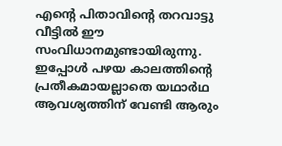എന്റെ പിതാവിന്റെ തറവാട്ടു വീട്ടില്‍ ഈ സംവിധാനമുണ്ടായിരുന്നു. ഇപ്പോള്‍ പഴയ കാലത്തിന്റെ പ്രതീകമായല്ലാതെ യഥാര്‍ഥ ആവശ്യത്തിന് വേണ്ടി ആരും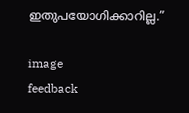ഇതുപയോഗിക്കാറില്ല.”

image
feedback